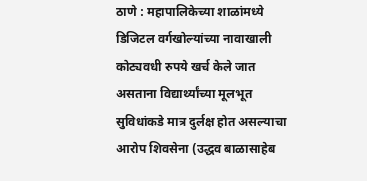ठाणे : महापालिकेच्या शाळांमध्ये डिजिटल वर्गखोल्यांच्या नावाखाली कोट्यवधी रुपये खर्च केले जात असताना विद्यार्थ्यांच्या मूलभूत सुविधांकडे मात्र दुर्लक्ष होत असल्याचा आरोप शिवसेना (उद्धव बाळासाहेब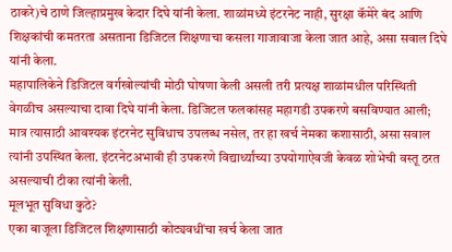ठाकरे)चे ठाणे जिल्हाप्रमुख केदार दिघे यांनी केला. शाळांमध्ये इंटरनेट नाही, सुरक्षा कॅमेरे बंद आणि शिक्षकांची कमतरता असताना डिजिटल शिक्षणाचा कसला गाजावाजा केला जात आहे, असा सवाल दिघे यांनी केला.
महापालिकेने डिजिटल वर्गखोल्यांची मोठी घोषणा केली असली तरी प्रत्यक्ष शाळांमधील परिस्थिती वेगळीच असल्याचा दावा दिघे यांनी केला. डिजिटल फलकांसह महागडी उपकरणे बसविण्यात आली; मात्र त्यासाठी आवश्यक इंटरनेट सुविधाच उपलब्ध नसेल, तर हा खर्च नेमका कशासाठी, असा सवाल त्यांनी उपस्थित केला. इंटरनेटअभावी ही उपकरणे विद्यार्थ्यांच्या उपयोगाऐवजी केवळ शोभेची वस्तू ठरत असल्याची टीका त्यांनी केली.
मूलभूत सुविधा कुठे?
एका बाजूला डिजिटल शिक्षणासाठी कोट्यवधींचा खर्च केला जात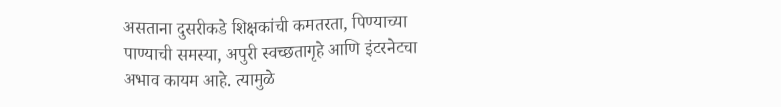असताना दुसरीकडे शिक्षकांची कमतरता, पिण्याच्या पाण्याची समस्या, अपुरी स्वच्छतागृहे आणि इंटरनेटचा अभाव कायम आहे. त्यामुळे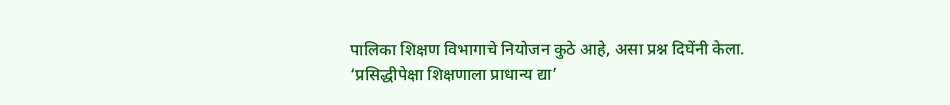पालिका शिक्षण विभागाचे नियोजन कुठे आहे, असा प्रश्न दिघेंनी केला.
‘प्रसिद्धीपेक्षा शिक्षणाला प्राधान्य द्या’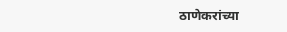ठाणेकरांच्या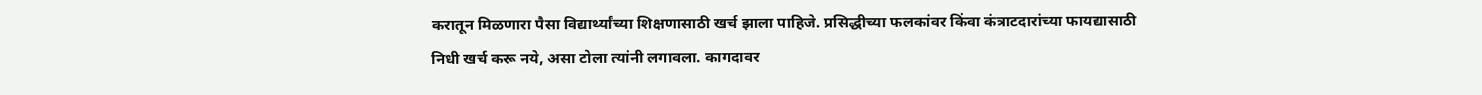करातून मिळणारा पैसा विद्यार्थ्यांच्या शिक्षणासाठी खर्च झाला पाहिजे. प्रसिद्धीच्या फलकांवर किंवा कंत्राटदारांच्या फायद्यासाठी निधी खर्च करू नये, असा टोला त्यांनी लगावला. कागदावर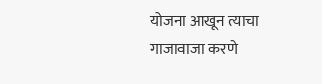योजना आखून त्याचा गाजावाजा करणे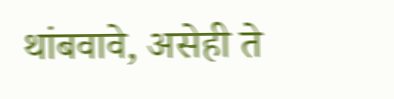थांबवावे, असेही ते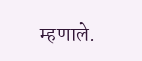म्हणाले.